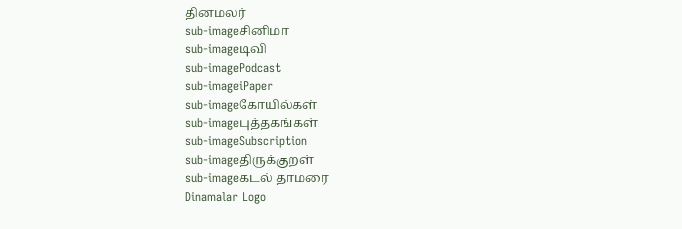தினமலர்
sub-imageசினிமா
sub-imageடிவி
sub-imagePodcast
sub-imageiPaper
sub-imageகோயில்கள்
sub-imageபுத்தகங்கள்
sub-imageSubscription
sub-imageதிருக்குறள்
sub-imageகடல் தாமரை
Dinamalar Logo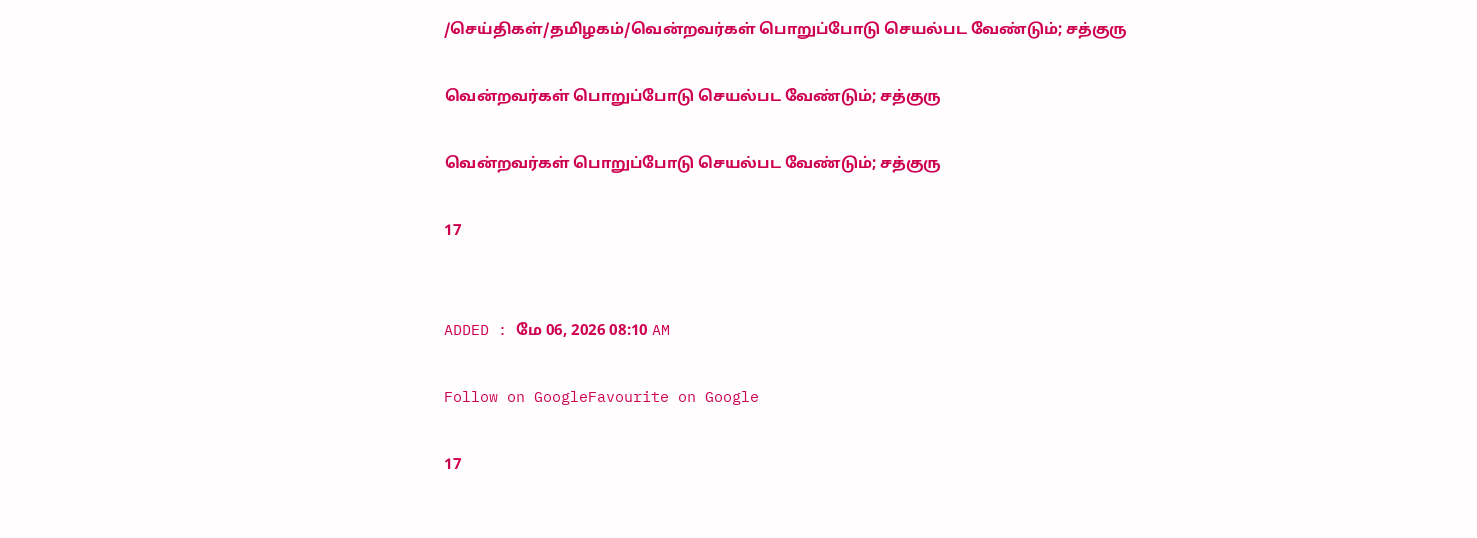/செய்திகள்/தமிழகம்/வென்றவர்கள் பொறுப்போடு செயல்பட வேண்டும்; சத்குரு

வென்றவர்கள் பொறுப்போடு செயல்பட வேண்டும்; சத்குரு

வென்றவர்கள் பொறுப்போடு செயல்பட வேண்டும்; சத்குரு

17


ADDED : மே 06, 2026 08:10 AM

Follow on GoogleFavourite on Google

17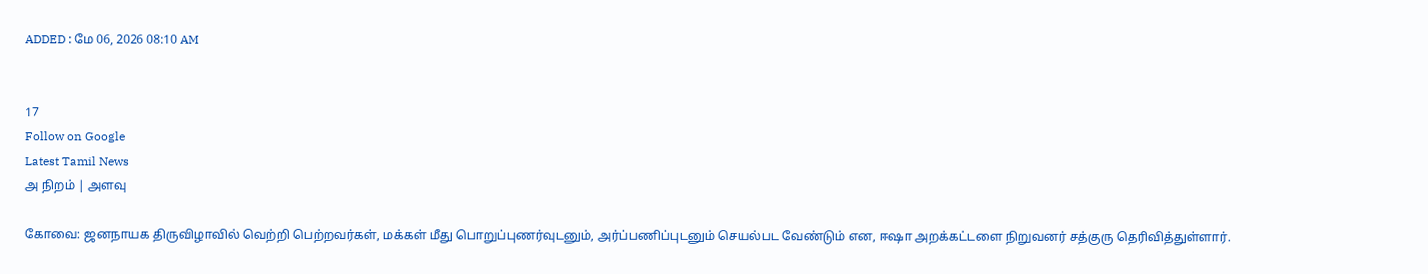ADDED : மே 06, 2026 08:10 AM


17
Follow on Google
Latest Tamil News
அ நிறம் | அளவு

கோவை: ஜனநாயக திருவிழாவில் வெற்றி பெற்றவர்கள், மக்கள் மீது பொறுப்புணர்வுடனும், அர்ப்பணிப்புடனும் செயல்பட வேண்டும் என, ஈஷா அறக்கட்டளை நிறுவனர் சத்குரு தெரிவித்துள்ளார்.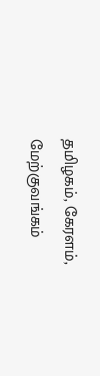தமிழகம், கேரளம், மேற்குவங்கம்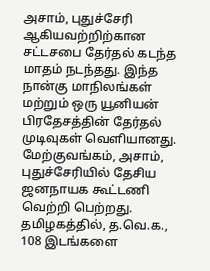அசாம், புதுச்சேரி ஆகியவற்றிற்கான சட்டசபை தேர்தல் கடந்த மாதம் நடந்தது. இந்த நான்கு மாநிலங்கள் மற்றும் ஒரு யூனியன் பிரதேசத்தின் தேர்தல் முடிவுகள் வெளியானது. மேற்குவங்கம், அசாம், புதுச்சேரியில் தேசிய ஜனநாயக கூட்டணி வெற்றி பெற்றது. தமிழகத்தில், த.வெ.க., 108 இடங்களை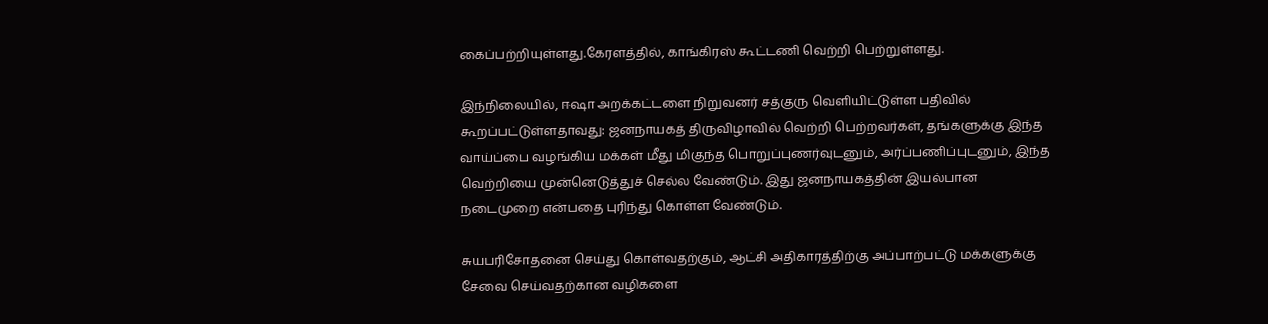கைப்பற்றியுள்ளது.கேரளத்தில், காங்கிரஸ் கூட்டணி வெற்றி பெற்றுள்ளது.

இந்நிலையில், ஈஷா அறக்கட்டளை நிறுவனர் சத்குரு வெளியிட்டுள்ள பதிவில் கூறப்பட்டுள்ளதாவது: ஜனநாயகத் திருவிழாவில் வெற்றி பெற்றவர்கள், தங்களுக்கு இந்த வாய்ப்பை வழங்கிய மக்கள் மீது மிகுந்த பொறுப்புணர்வுடனும், அர்ப்பணிப்புடனும், இந்த வெற்றியை முன்னெடுத்துச் செல்ல வேண்டும். இது ஜனநாயகத்தின் இயல்பான நடைமுறை என்பதை புரிந்து கொள்ள வேண்டும்.

சுயபரிசோதனை செய்து கொள்வதற்கும், ஆட்சி அதிகாரத்திற்கு அப்பாற்பட்டு மக்களுக்கு சேவை செய்வதற்கான வழிகளை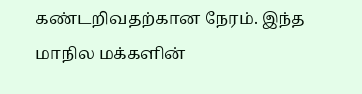கண்டறிவதற்கான நேரம். இந்த மாநில மக்களின்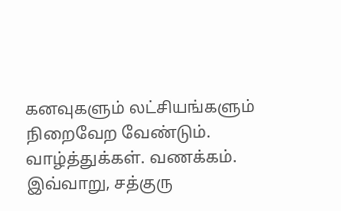கனவுகளும் லட்சியங்களும் நிறைவேற வேண்டும். வாழ்த்துக்கள். வணக்கம். இவ்வாறு, சத்குரு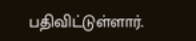பதிவிட்டுள்ளார்.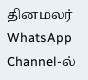தினமலர் WhatsApp Channel-ல்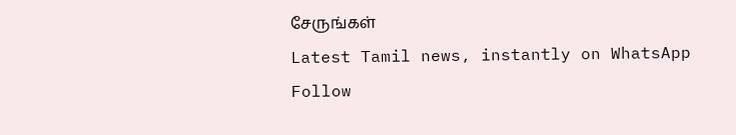சேருங்கள்
Latest Tamil news, instantly on WhatsApp
Follow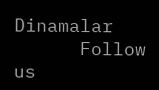Dinamalar
      Follow us